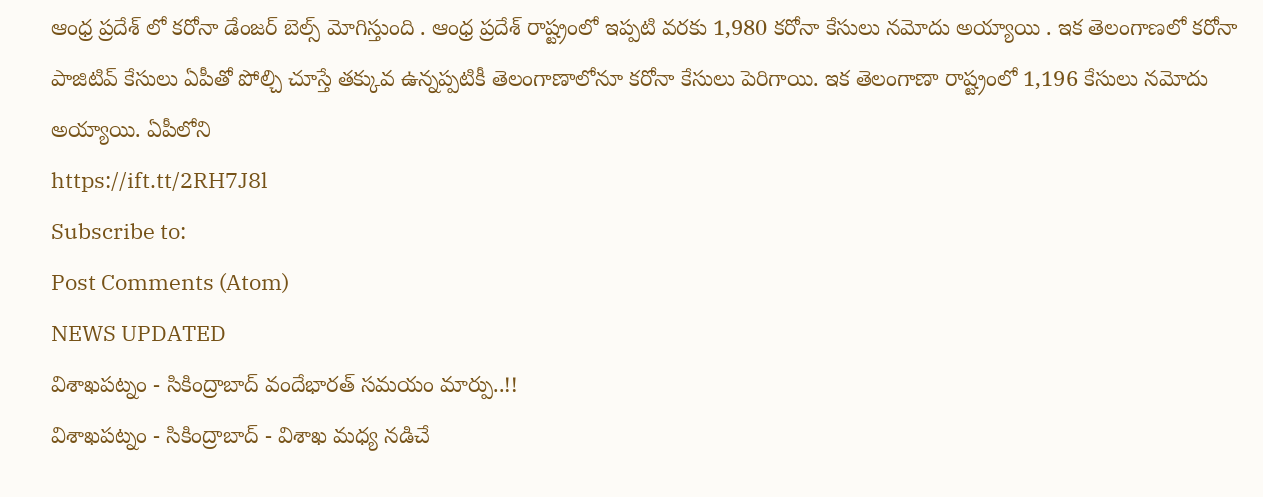ఆంధ్ర ప్రదేశ్ లో కరోనా డేంజర్ బెల్స్ మోగిస్తుంది . ఆంధ్ర ప్రదేశ్ రాష్ట్రంలో ఇప్పటి వరకు 1,980 కరోనా కేసులు నమోదు అయ్యాయి . ఇక తెలంగాణలో కరోనా పాజిటివ్ కేసులు ఏపీతో పోల్చి చూస్తే తక్కువ ఉన్నప్పటికీ తెలంగాణాలోనూ కరోనా కేసులు పెరిగాయి. ఇక తెలంగాణా రాష్ట్రంలో 1,196 కేసులు నమోదు అయ్యాయి. ఏపీలోని
https://ift.tt/2RH7J8l
Subscribe to:
Post Comments (Atom)
NEWS UPDATED
విశాఖపట్నం - సికింద్రాబాద్ వందేభారత్ సమయం మార్పు..!!
విశాఖపట్నం - సికింద్రాబాద్ - విశాఖ మధ్య నడిచే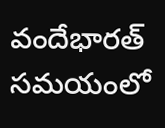వందేభారత్ సమయంలో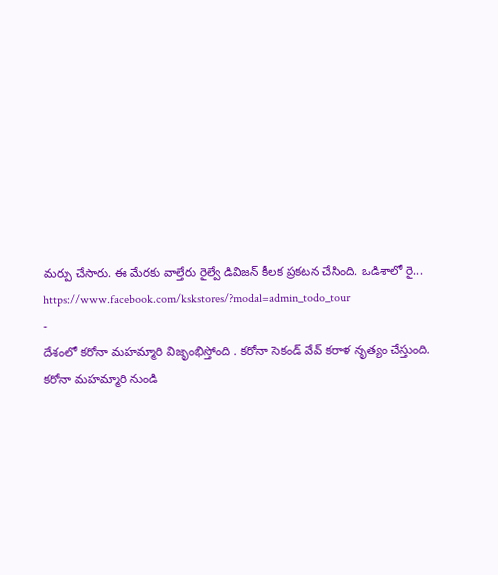మర్పు చేసారు. ఈ మేరకు వాల్తేరు రైల్వే డివిజన్ కీలక ప్రకటన చేసింది. ఒడిశాలో రై...
https://www.facebook.com/kskstores/?modal=admin_todo_tour
-
దేశంలో కరోనా మహమ్మారి విజృంభిస్తోంది . కరోనా సెకండ్ వేవ్ కరాళ నృత్యం చేస్తుంది. కరోనా మహమ్మారి నుండి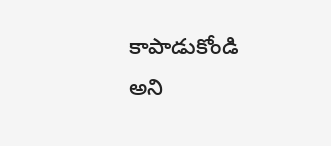కాపాడుకోండి అని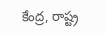కేంద్ర, రాష్ట్ర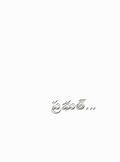ప్రభుత్...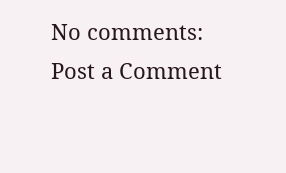No comments:
Post a Comment